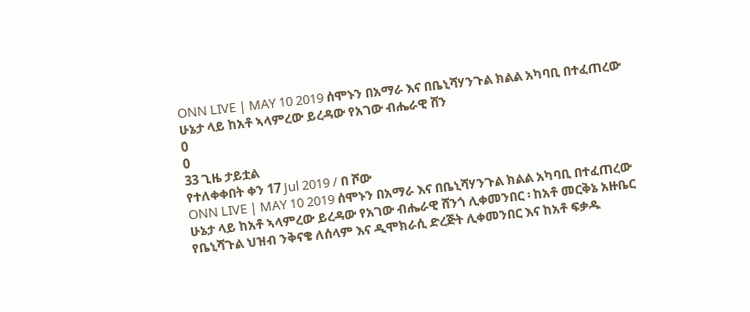ONN LIVE | MAY 10 2019 ሰሞኑን በአማራ እና በቤኒሻሃንጉል ክልል አካባቢ በተፈጠረው ሁኔታ ላይ ከአቶ ኣላምረው ይረዳው የአገው ብሔራዊ ሸን
0
0
33 ጊዜ ታይቷል
የተለቀቀበት ቀን 17 Jul 2019 / በ ሾው
ONN LIVE | MAY 10 2019 ሰሞኑን በአማራ እና በቤኒሻሃንጉል ክልል አካባቢ በተፈጠረው ሁኔታ ላይ ከአቶ ኣላምረው ይረዳው የአገው ብሔራዊ ሸንጎ ሊቀመንበር ፡ ከአቶ መርቅኔ አዙቤር የቤኒሻጉል ህዝብ ንቅናቄ ለሰላም እና ዲሞክራሲ ድረጅት ሊቀመንበር እና ከአቶ ፍቃዱ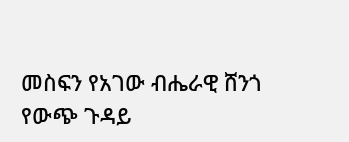መስፍን የአገው ብሔራዊ ሸንጎ የውጭ ጉዳይ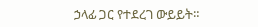ኃላፊ ጋር የተደረገ ውይይት።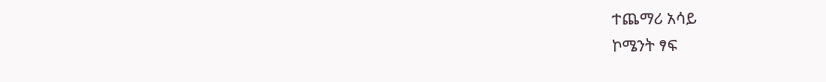ተጨማሪ አሳይ
ኮሜንት ፃፍ